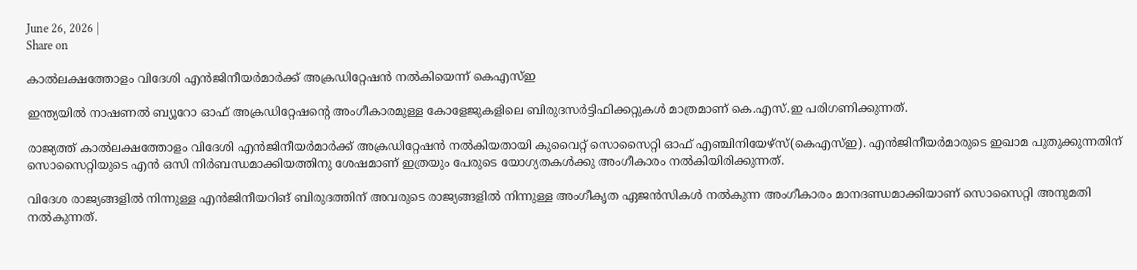June 26, 2026 |
Share on

കാല്‍ലക്ഷത്തോളം വിദേശി എന്‍ജിനീയര്‍മാര്‍ക്ക് അക്രഡിറ്റേഷന്‍ നല്‍കിയെന്ന് കെഎസ്ഇ

ഇന്ത്യയില്‍ നാഷണല്‍ ബ്യൂറോ ഓഫ് അക്രഡിറ്റേഷന്റെ അംഗീകാരമുള്ള കോളേജുകളിലെ ബിരുദസര്‍ട്ടിഫിക്കറ്റുകള്‍ മാത്രമാണ് കെ.എസ്.ഇ പരിഗണിക്കുന്നത്.

രാജ്യത്ത് കാല്‍ലക്ഷത്തോളം വിദേശി എന്‍ജിനീയര്‍മാര്‍ക്ക് അക്രഡിറ്റേഷന്‍ നല്‍കിയതായി കുവൈറ്റ് സൊസൈറ്റി ഓഫ് എഞ്ചിനിയേഴ്‌സ്(കെഎസ്ഇ). എന്‍ജിനീയര്‍മാരുടെ ഇഖാമ പുതുക്കുന്നതിന് സൊസൈറ്റിയുടെ എന്‍ ഒസി നിര്‍ബന്ധമാക്കിയത്തിനു ശേഷമാണ് ഇത്രയും പേരുടെ യോഗ്യതകള്‍ക്കു അംഗീകാരം നല്‍കിയിരിക്കുന്നത്.

വിദേശ രാജ്യങ്ങളില്‍ നിന്നുള്ള എന്‍ജിനീയറിങ് ബിരുദത്തിന് അവരുടെ രാജ്യങ്ങളില്‍ നിന്നുള്ള അംഗീകൃത ഏജന്‍സികള്‍ നല്‍കുന്ന അംഗീകാരം മാനദണ്ഡമാക്കിയാണ് സൊസൈറ്റി അനുമതി  നല്‍കുന്നത്.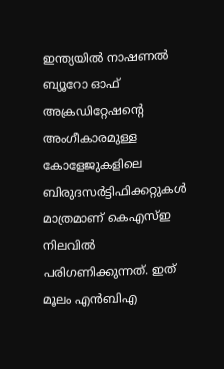ഇന്ത്യയില്‍ നാഷണല്‍ ബ്യൂറോ ഓഫ് അക്രഡിറ്റേഷന്റെ അംഗീകാരമുള്ള കോളേജുകളിലെ ബിരുദസര്‍ട്ടിഫിക്കറ്റുകള്‍ മാത്രമാണ് കെഎസ്ഇ നിലവില്‍ പരിഗണിക്കുന്നത്. ഇത് മൂലം എന്‍ബിഎ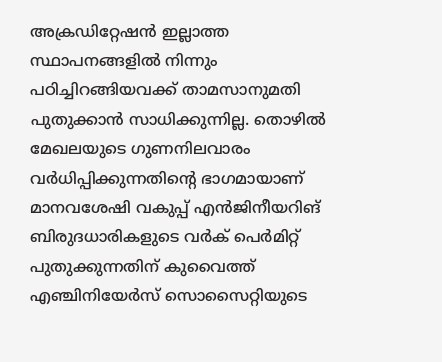അക്രഡിറ്റേഷന്‍ ഇല്ലാത്ത സ്ഥാപനങ്ങളില്‍ നിന്നും പഠിച്ചിറങ്ങിയവക്ക് താമസാനുമതി പുതുക്കാന്‍ സാധിക്കുന്നില്ല. തൊഴില്‍ മേഖലയുടെ ഗുണനിലവാരം വര്‍ധിപ്പിക്കുന്നതിന്റെ ഭാഗമായാണ് മാനവശേഷി വകുപ്പ് എന്‍ജിനീയറിങ് ബിരുദധാരികളുടെ വര്‍ക് പെര്‍മിറ്റ് പുതുക്കുന്നതിന് കുവൈത്ത് എഞ്ചിനിയേര്‍സ് സൊസൈറ്റിയുടെ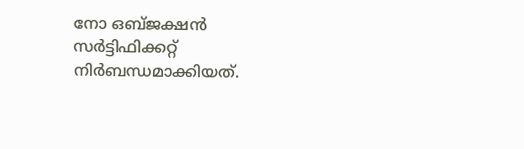നോ ഒബ്ജക്ഷന്‍ സര്‍ട്ടിഫിക്കറ്റ് നിര്‍ബന്ധമാക്കിയത്.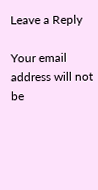Leave a Reply

Your email address will not be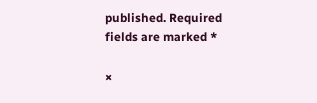published. Required fields are marked *

×